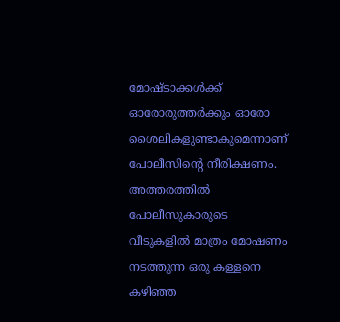മോഷ്ടാക്കൾക്ക് ഓരോരുത്തർക്കും ഓരോ ശൈലികളുണ്ടാകുമെന്നാണ് പോലീസിന്റെ നീരിക്ഷണം. അത്തരത്തിൽ പോലീസുകാരുടെ വീടുകളിൽ മാത്രം മോഷണം നടത്തുന്ന ഒരു കള്ളനെ കഴിഞ്ഞ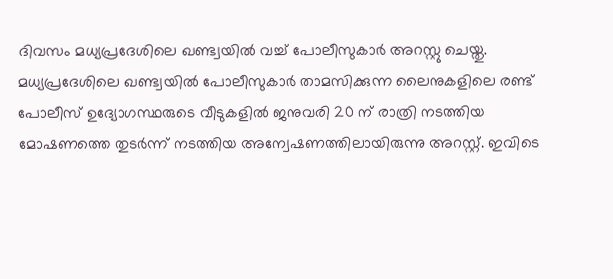ദിവസം മധ്യപ്രദേശിലെ ഖണ്ട്വയിൽ വച്ച് പോലീസുകാർ അറസ്റ്റു ചെയ്തു. മധ്യപ്രദേശിലെ ഖണ്ട്വയിൽ പോലീസുകാർ താമസിക്കുന്ന ലൈനുകളിലെ രണ്ട് പോലീസ് ഉദ്യോഗസ്ഥരുടെ വീടുകളിൽ ജനുവരി 20 ന് രാത്രി നടത്തിയ മോഷണത്തെ തുടർന്ന് നടത്തിയ അന്വേഷണത്തിലായിരുന്നു അറസ്റ്റ്. ഇവിടെ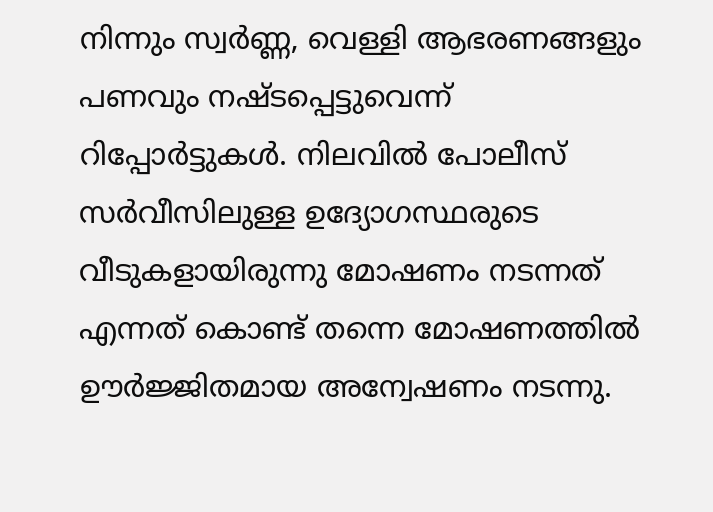നിന്നും സ്വർണ്ണ, വെള്ളി ആഭരണങ്ങളും പണവും നഷ്ടപ്പെട്ടുവെന്ന് റിപ്പോർട്ടുകൾ. നിലവിൽ പോലീസ് സർവീസിലുള്ള ഉദ്യോഗസ്ഥരുടെ വീടുകളായിരുന്നു മോഷണം നടന്നത് എന്നത് കൊണ്ട് തന്നെ മോഷണത്തിൽ ഊർജ്ജിതമായ അന്വേഷണം നടന്നു.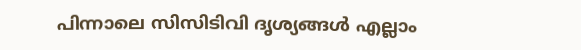പിന്നാലെ സിസിടിവി ദൃശ്യങ്ങൾ എല്ലാം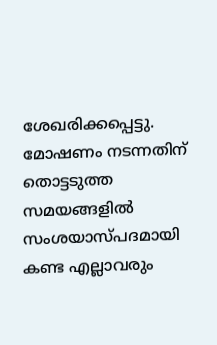ശേഖരിക്കപ്പെട്ടു. മോഷണം നടന്നതിന് തൊട്ടടുത്ത സമയങ്ങളിൽ സംശയാസ്പദമായി കണ്ട എല്ലാവരും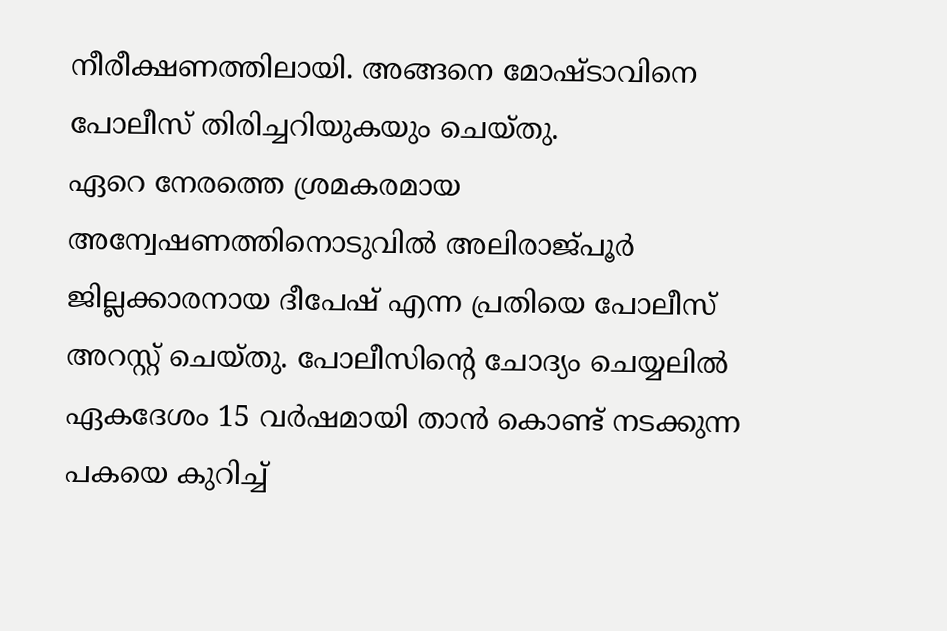നീരീക്ഷണത്തിലായി. അങ്ങനെ മോഷ്ടാവിനെ പോലീസ് തിരിച്ചറിയുകയും ചെയ്തു.
ഏറെ നേരത്തെ ശ്രമകരമായ അന്വേഷണത്തിനൊടുവിൽ അലിരാജ്പൂർ ജില്ലക്കാരനായ ദീപേഷ് എന്ന പ്രതിയെ പോലീസ് അറസ്റ്റ് ചെയ്തു. പോലീസിന്റെ ചോദ്യം ചെയ്യലിൽ ഏകദേശം 15 വർഷമായി താൻ കൊണ്ട് നടക്കുന്ന പകയെ കുറിച്ച്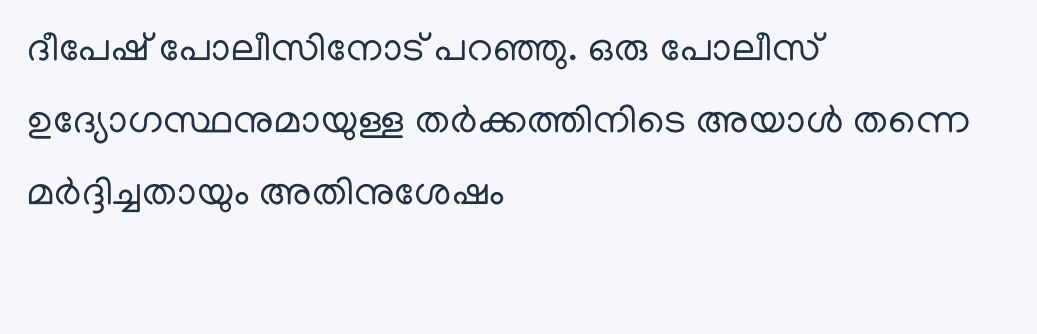ദീപേഷ് പോലീസിനോട് പറഞ്ഞു. ഒരു പോലീസ് ഉദ്യോഗസ്ഥനുമായുള്ള തർക്കത്തിനിടെ അയാൾ തന്നെ മർദ്ദിച്ചതായും അതിനുശേഷം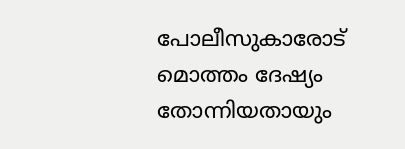പോലീസുകാരോട് മൊത്തം ദേഷ്യം തോന്നിയതായും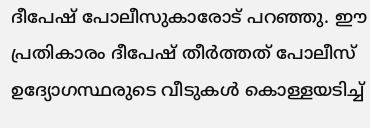ദീപേഷ് പോലീസുകാരോട് പറഞ്ഞു. ഈ പ്രതികാരം ദീപേഷ് തീർത്തത് പോലീസ് ഉദ്യോഗസ്ഥരുടെ വീടുകൾ കൊള്ളയടിച്ച്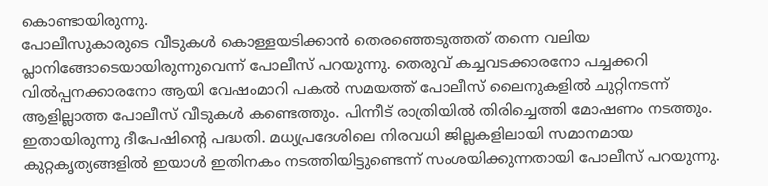കൊണ്ടായിരുന്നു.
പോലീസുകാരുടെ വീടുകൾ കൊള്ളയടിക്കാൻ തെരഞ്ഞെടുത്തത് തന്നെ വലിയ പ്ലാനിങ്ങോടെയായിരുന്നുവെന്ന് പോലീസ് പറയുന്നു. തെരുവ് കച്ചവടക്കാരനോ പച്ചക്കറി വിൽപ്പനക്കാരനോ ആയി വേഷംമാറി പകൽ സമയത്ത് പോലീസ് ലൈനുകളിൽ ചുറ്റിനടന്ന് ആളില്ലാത്ത പോലീസ് വീടുകൾ കണ്ടെത്തും. പിന്നീട് രാത്രിയിൽ തിരിച്ചെത്തി മോഷണം നടത്തും. ഇതായിരുന്നു ദീപേഷിന്റെ പദ്ധതി. മധ്യപ്രദേശിലെ നിരവധി ജില്ലകളിലായി സമാനമായ കുറ്റകൃത്യങ്ങളിൽ ഇയാൾ ഇതിനകം നടത്തിയിട്ടുണ്ടെന്ന് സംശയിക്കുന്നതായി പോലീസ് പറയുന്നു.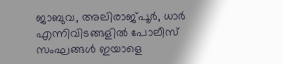ജാബുവ, അലിരാജ്പൂർ, ധാർ എന്നിവിടങ്ങളിൽ പോലീസ് സംഘങ്ങൾ ഇയാളെ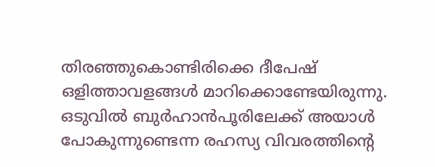തിരഞ്ഞുകൊണ്ടിരിക്കെ ദീപേഷ് ഒളിത്താവളങ്ങൾ മാറിക്കൊണ്ടേയിരുന്നു. ഒടുവിൽ ബുർഹാൻപൂരിലേക്ക് അയാൾ പോകുന്നുണ്ടെന്ന രഹസ്യ വിവരത്തിന്റെ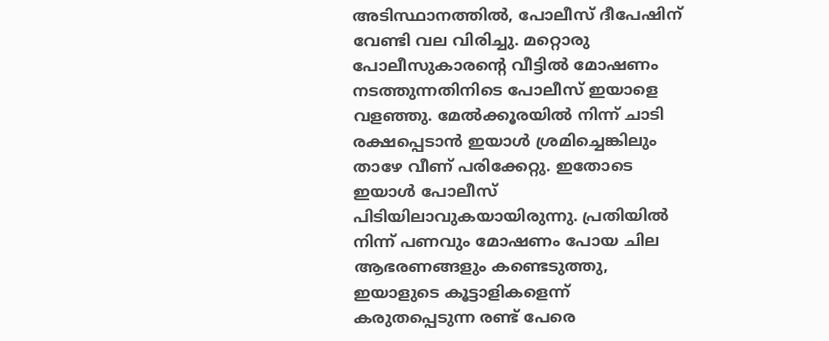അടിസ്ഥാനത്തിൽ, പോലീസ് ദീപേഷിന് വേണ്ടി വല വിരിച്ചു. മറ്റൊരു പോലീസുകാരന്റെ വീട്ടിൽ മോഷണം നടത്തുന്നതിനിടെ പോലീസ് ഇയാളെ വളഞ്ഞു. മേൽക്കൂരയിൽ നിന്ന് ചാടി രക്ഷപ്പെടാൻ ഇയാൾ ശ്രമിച്ചെങ്കിലും താഴേ വീണ് പരിക്കേറ്റു. ഇതോടെ ഇയാൾ പോലീസ് പിടിയിലാവുകയായിരുന്നു. പ്രതിയിൽ നിന്ന് പണവും മോഷണം പോയ ചില ആഭരണങ്ങളും കണ്ടെടുത്തു, ഇയാളുടെ കൂട്ടാളികളെന്ന് കരുതപ്പെടുന്ന രണ്ട് പേരെ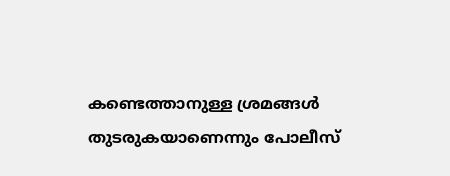കണ്ടെത്താനുള്ള ശ്രമങ്ങൾ തുടരുകയാണെന്നും പോലീസ്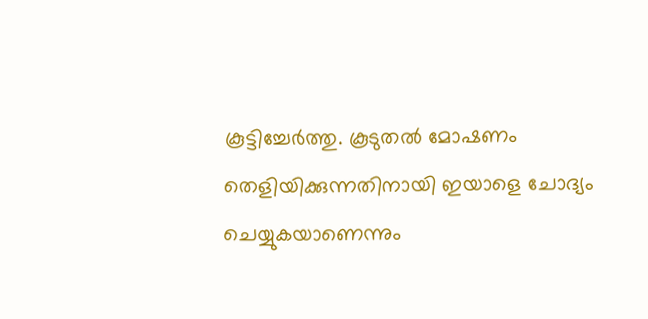കൂട്ടിച്ചേർത്തു. കൂടുതൽ മോഷണം തെളിയിക്കുന്നതിനായി ഇയാളെ ചോദ്യം ചെയ്യുകയാണെന്നും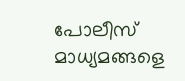പോലീസ് മാധ്യമങ്ങളെ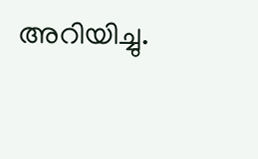അറിയിച്ചു.